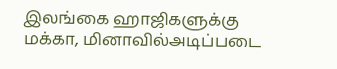இலங்கை ஹாஜிகளுக்கு மக்கா, மினாவில்அடிப்படை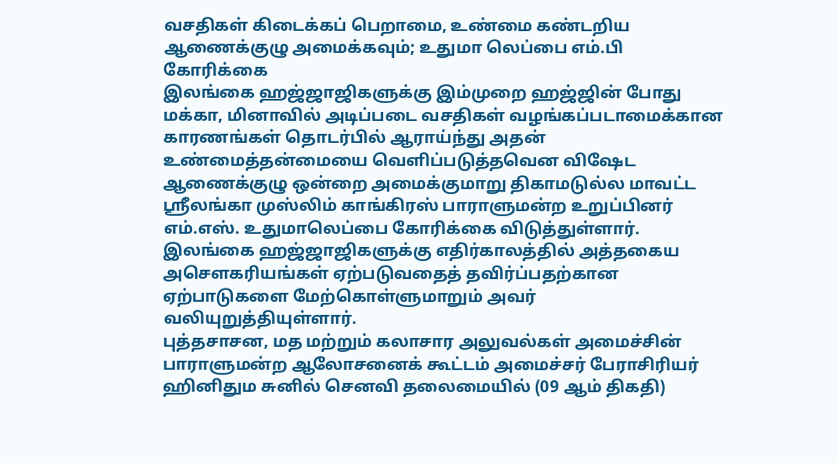வசதிகள் கிடைக்கப் பெறாமை, உண்மை கண்டறிய ஆணைக்குழு அமைக்கவும்; உதுமா லெப்பை எம்.பி கோரிக்கை
இலங்கை ஹஜ்ஜாஜிகளுக்கு இம்முறை ஹஜ்ஜின் போது மக்கா, மினாவில் அடிப்படை வசதிகள் வழங்கப்படாமைக்கான காரணங்கள் தொடர்பில் ஆராய்ந்து அதன் உண்மைத்தன்மையை வெளிப்படுத்தவென விஷேட ஆணைக்குழு ஒன்றை அமைக்குமாறு திகாமடுல்ல மாவட்ட ஶ்ரீலங்கா முஸ்லிம் காங்கிரஸ் பாராளுமன்ற உறுப்பினர் எம்.எஸ். உதுமாலெப்பை கோரிக்கை விடுத்துள்ளார்.
இலங்கை ஹஜ்ஜாஜிகளுக்கு எதிர்காலத்தில் அத்தகைய அசௌகரியங்கள் ஏற்படுவதைத் தவிர்ப்பதற்கான ஏற்பாடுகளை மேற்கொள்ளுமாறும் அவர் வலியுறுத்தியுள்ளார்.
புத்தசாசன, மத மற்றும் கலாசார அலுவல்கள் அமைச்சின் பாராளுமன்ற ஆலோசனைக் கூட்டம் அமைச்சர் பேராசிரியர் ஹினிதும சுனில் செனவி தலைமையில் (09 ஆம் திகதி)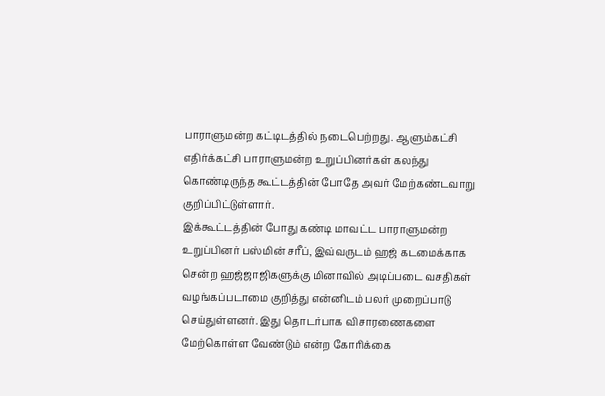பாராளுமன்ற கட்டிடத்தில் நடைபெற்றது. ஆளும்கட்சி எதிர்க்கட்சி பாராளுமன்ற உறுப்பினர்கள் கலந்து கொண்டிருந்த கூட்டத்தின் போதே அவர் மேற்கண்டவாறு குறிப்பிட்டுள்ளார்.
இக்கூட்டத்தின் போது கண்டி மாவட்ட பாராளுமன்ற உறுப்பினர் பஸ்மின் சரீப், இவ்வருடம் ஹஜ் கடமைக்காக சென்ற ஹஜ்ஜாஜிகளுக்கு மினாவில் அடிப்படை வசதிகள் வழங்கப்படாமை குறித்து என்னிடம் பலர் முறைப்பாடு செய்துள்ளனர். இது தொடர்பாக விசாரணைகளை மேற்கொள்ள வேண்டும் என்ற கோரிக்கை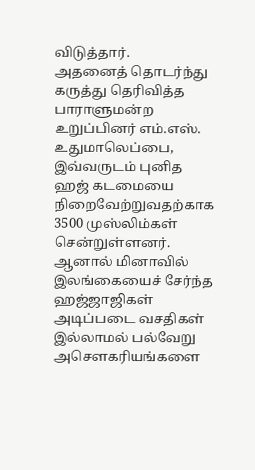விடுத்தார்.
அதனைத் தொடர்ந்து கருத்து தெரிவித்த பாராளுமன்ற உறுப்பினர் எம்.எஸ். உதுமாலெப்பை, இவ்வருடம் புனித ஹஜ் கடமையை நிறைவேற்றுவதற்காக 3500 முஸ்லிம்கள் சென்றுள்ளனர். ஆனால் மினாவில் இலங்கையைச் சேர்ந்த ஹஜ்ஜாஜிகள் அடிப்படை வசதிகள் இல்லாமல் பல்வேறு அசௌகரியங்களை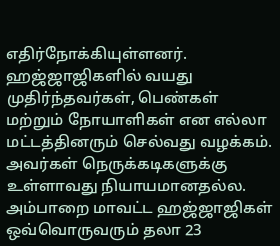எதிர்நோக்கியுள்ளனர்.
ஹஜ்ஜாஜிகளில் வயது முதிர்ந்தவர்கள், பெண்கள் மற்றும் நோயாளிகள் என எல்லா மட்டத்தினரும் செல்வது வழக்கம். அவர்கள் நெருக்கடிகளுக்கு உள்ளாவது நியாயமானதல்ல. அம்பாறை மாவட்ட ஹஜ்ஜாஜிகள் ஒவ்வொருவரும் தலா 23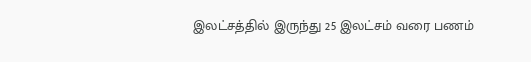இலட்சத்தில் இருந்து 25 இலட்சம் வரை பணம்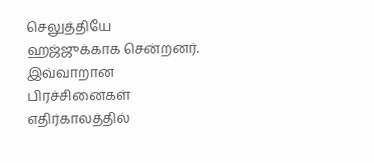செலுத்தியே ஹஜ்ஜுக்காக சென்றனர்.
இவ்வாறான பிரச்சினைகள் எதிர்காலத்தில்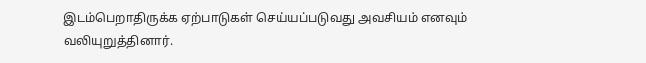இடம்பெறாதிருக்க ஏற்பாடுகள் செய்யப்படுவது அவசியம் எனவும் வலியுறுத்தினார்.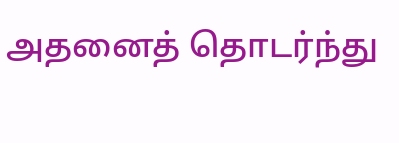அதனைத் தொடர்ந்து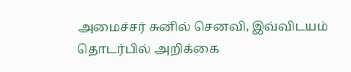அமைச்சர் சுனில் செனவி, இவ்விடயம் தொடர்பில் அறிக்கை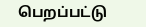பெறப்பட்டு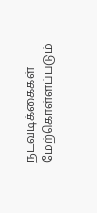நடவடிக்கைகள் மேற்கொள்ளப்படும்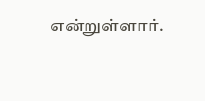என்றுள்ளார்.